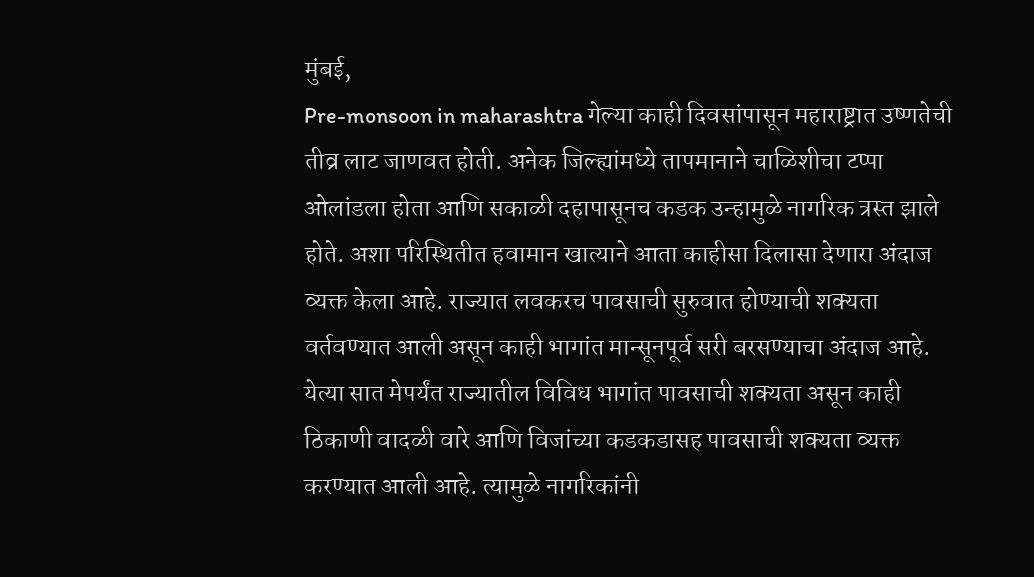मुंबई,
Pre-monsoon in maharashtra गेल्या काही दिवसांपासून महाराष्ट्रात उष्णतेची तीव्र लाट जाणवत होती. अनेक जिल्ह्यांमध्ये तापमानाने चाळिशीचा टप्पा ओलांडला होता आणि सकाळी दहापासूनच कडक उन्हामुळे नागरिक त्रस्त झाले होते. अशा परिस्थितीत हवामान खात्याने आता काहीसा दिलासा देणारा अंदाज व्यक्त केला आहे. राज्यात लवकरच पावसाची सुरुवात होण्याची शक्यता वर्तवण्यात आली असून काही भागांत मान्सूनपूर्व सरी बरसण्याचा अंदाज आहे. येत्या सात मेपर्यंत राज्यातील विविध भागांत पावसाची शक्यता असून काही ठिकाणी वादळी वारे आणि विजांच्या कडकडासह पावसाची शक्यता व्यक्त करण्यात आली आहे. त्यामुळे नागरिकांनी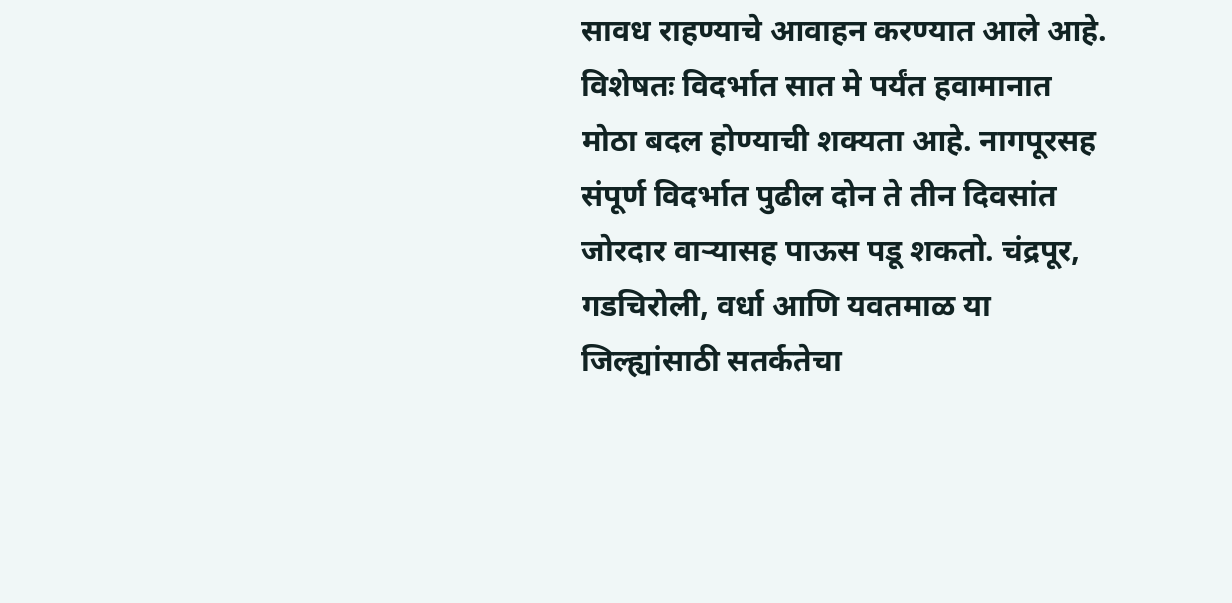सावध राहण्याचे आवाहन करण्यात आले आहे.
विशेषतः विदर्भात सात मे पर्यंत हवामानात मोठा बदल होण्याची शक्यता आहे. नागपूरसह संपूर्ण विदर्भात पुढील दोन ते तीन दिवसांत जोरदार वाऱ्यासह पाऊस पडू शकतो. चंद्रपूर, गडचिरोली, वर्धा आणि यवतमाळ या जिल्ह्यांसाठी सतर्कतेचा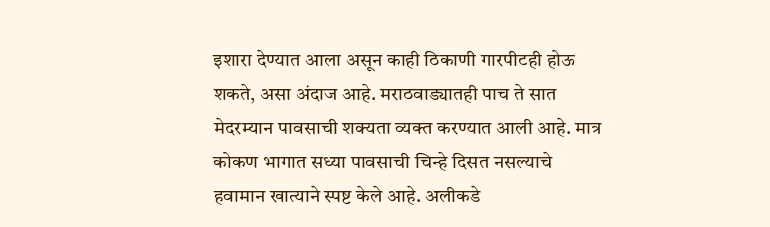इशारा देण्यात आला असून काही ठिकाणी गारपीटही होऊ शकते, असा अंदाज आहे. मराठवाड्यातही पाच ते सात मेदरम्यान पावसाची शक्यता व्यक्त करण्यात आली आहे. मात्र कोकण भागात सध्या पावसाची चिन्हे दिसत नसल्याचे हवामान खात्याने स्पष्ट केले आहे. अलीकडे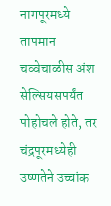नागपूरमध्ये तापमान चव्वेचाळीस अंश सेल्सियसपर्यंत पोहोचले होते, तर चंद्रपूरमध्येही उष्णतेने उच्चांक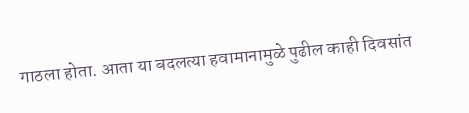गाठला होता. आता या बदलत्या हवामानामुळे पुढील काही दिवसांत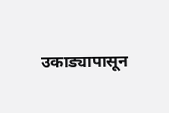उकाड्यापासून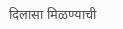दिलासा मिळण्याची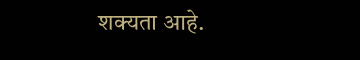शक्यता आहे.